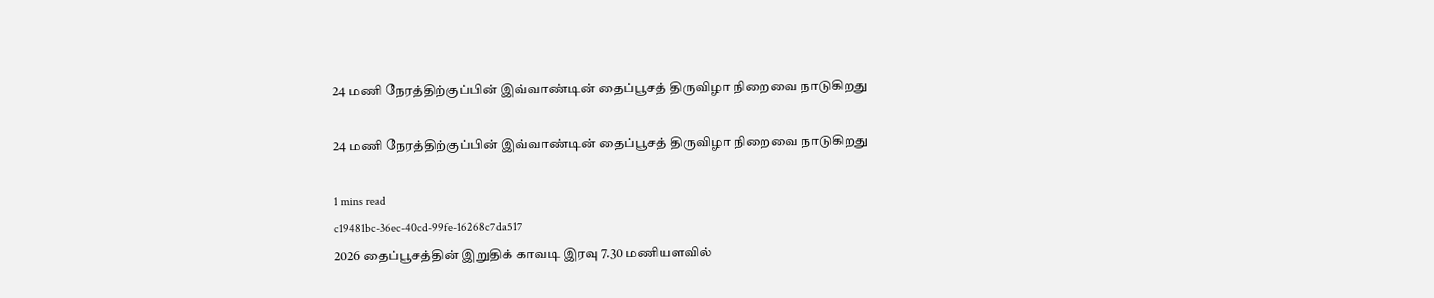24 மணி நேரத்திற்குப்பின் இவ்வாண்டின் தைப்பூசத் திருவிழா நிறைவை நாடுகிறது

24 மணி நேரத்திற்குப்பின் இவ்வாண்டின் தைப்பூசத் திருவிழா நிறைவை நாடுகிறது

1 mins read
c19481bc-36ec-40cd-99fe-16268c7da517
2026 தைப்பூசத்தின் இறுதிக் காவடி இரவு 7.30 மணியளவில்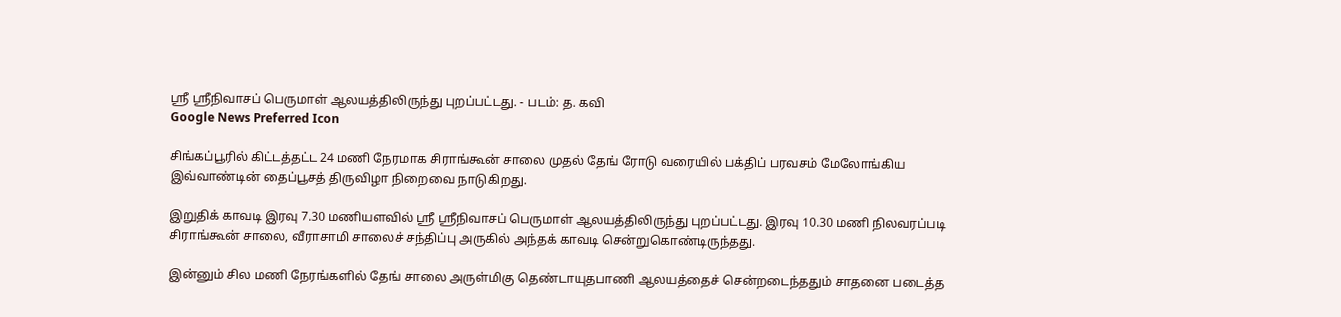ஸ்ரீ ஸ்ரீநிவாசப் பெருமாள் ஆலயத்திலிருந்து புறப்பட்டது. - படம்: த. கவி
Google News Preferred Icon

சிங்கப்பூரில் கிட்டத்தட்ட 24 மணி நேரமாக சிராங்கூன் சாலை முதல் தேங் ரோடு வரையில் பக்திப் பரவசம் மேலோங்கிய இவ்வாண்டின் தைப்பூசத் திருவிழா நிறைவை நாடுகிறது.

இறுதிக் காவடி இரவு 7.30 மணியளவில் ஸ்ரீ ஸ்ரீநிவாசப் பெருமாள் ஆலயத்திலிருந்து புறப்பட்டது. இரவு 10.30 மணி நிலவரப்படி சிராங்கூன் சாலை, வீராசாமி சாலைச் சந்திப்பு அருகில் அந்தக் காவடி சென்றுகொண்டிருந்தது.

இன்னும் சில மணி நேரங்களில் தேங் சாலை அருள்மிகு தெண்டாயுதபாணி ஆலயத்தைச் சென்றடைந்ததும் சாதனை படைத்த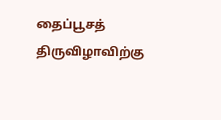தைப்பூசத் திருவிழாவிற்கு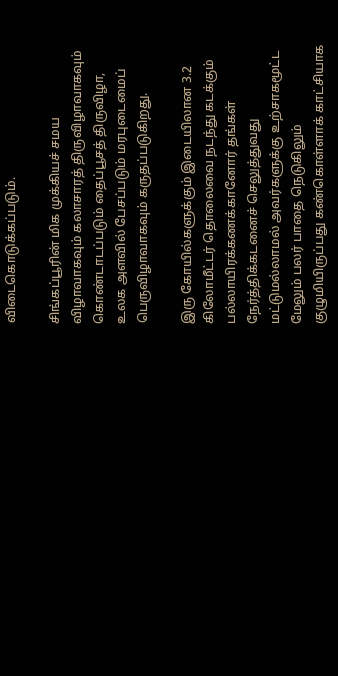விடைகொடுக்கப்படும்.

சிங்கப்பூரின் மிக முக்கியச் சமய விழாவாகவும் கலாசாரத் திருவிழாவாகவும் கொண்டாடப்படும் தைப்பூசத் திருவிழா, உலக அளவில் பேசப்படும் மரபுடைமைப் பெருவிழாவாகவும் கருதப்படுகிறது.

இரு கோயில்களுக்கும் இடையிலான 3.2 கிலோமீட்டர் தொலைவை நடந்து கடக்கும் பல்லாயிரக்கணக்கானோர் தங்கள் நேர்த்திக்கடனைச் செலுத்துவது மட்டுமல்லாமல் அவர்களுக்கு உற்சாகமூட்ட மேலும் பலர் பாதை நெடுகிலும் குழுமியிருப்பது கண்கொள்ளாக் காட்சியாக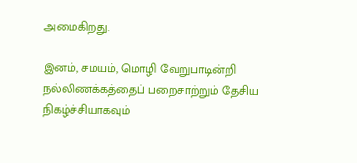அமைகிறது.

இனம், சமயம், மொழி வேறுபாடின்றி நல்லிணக்கத்தைப் பறைசாற்றும் தேசிய நிகழ்ச்சியாகவும்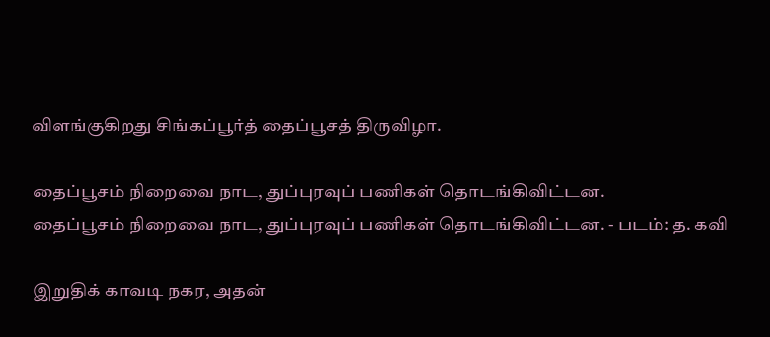விளங்குகிறது சிங்கப்பூர்த் தைப்பூசத் திருவிழா.

தைப்பூசம் நிறைவை நாட, துப்புரவுப் பணிகள் தொடங்கிவிட்டன.
தைப்பூசம் நிறைவை நாட, துப்புரவுப் பணிகள் தொடங்கிவிட்டன. - படம்: த. கவி

இறுதிக் காவடி நகர, அதன்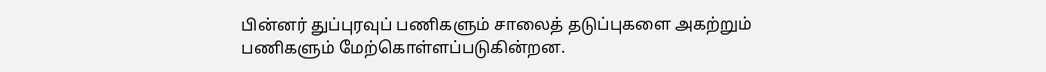பின்னர் துப்புரவுப் பணிகளும் சாலைத் தடுப்புகளை அகற்றும் பணிகளும் மேற்கொள்ளப்படுகின்றன.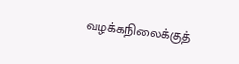வழக்கநிலைக்குத்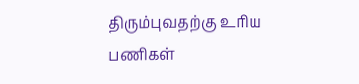திரும்புவதற்கு உரிய பணிகள்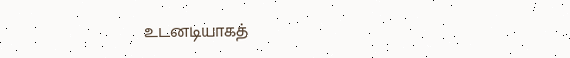உடனடியாகத்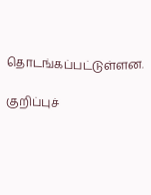தொடங்கப்பட்டுள்ளன.

குறிப்புச்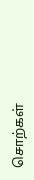சொற்கள்